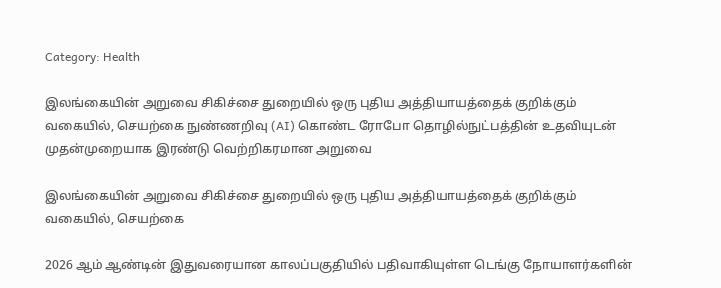Category: Health

இலங்கையின் அறுவை சிகிச்சை துறையில் ஒரு புதிய அத்தியாயத்தைக் குறிக்கும் வகையில், செயற்கை நுண்ணறிவு (AI) கொண்ட ரோபோ தொழில்நுட்பத்தின் உதவியுடன் முதன்முறையாக இரண்டு வெற்றிகரமான அறுவை

இலங்கையின் அறுவை சிகிச்சை துறையில் ஒரு புதிய அத்தியாயத்தைக் குறிக்கும் வகையில், செயற்கை

2026 ஆம் ஆண்டின் இதுவரையான காலப்பகுதியில் பதிவாகியுள்ள டெங்கு நோயாளர்களின்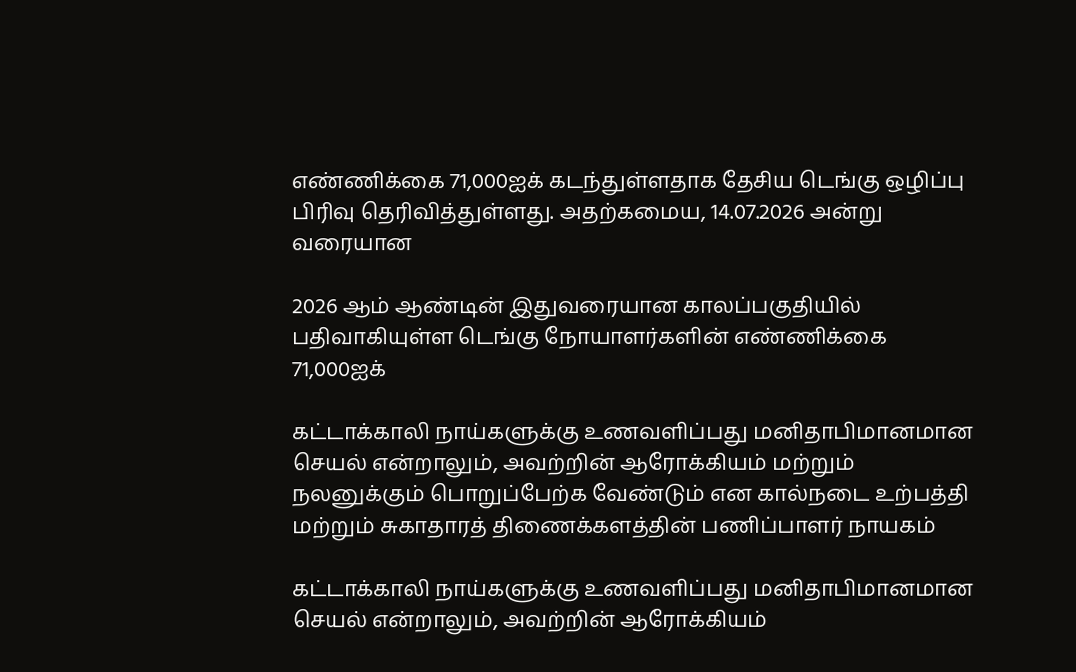எண்ணிக்கை 71,000ஐக் கடந்துள்ளதாக தேசிய டெங்கு ஒழிப்பு பிரிவு தெரிவித்துள்ளது. அதற்கமைய, 14.07.2026 அன்று வரையான

2026 ஆம் ஆண்டின் இதுவரையான காலப்பகுதியில் பதிவாகியுள்ள டெங்கு நோயாளர்களின் எண்ணிக்கை 71,000ஐக்

கட்டாக்காலி நாய்களுக்கு உணவளிப்பது மனிதாபிமானமான செயல் என்றாலும், அவற்றின் ஆரோக்கியம் மற்றும் நலனுக்கும் பொறுப்பேற்க வேண்டும் என கால்நடை உற்பத்தி மற்றும் சுகாதாரத் திணைக்களத்தின் பணிப்பாளர் நாயகம்

கட்டாக்காலி நாய்களுக்கு உணவளிப்பது மனிதாபிமானமான செயல் என்றாலும், அவற்றின் ஆரோக்கியம்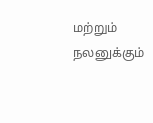மற்றும் நலனுக்கும்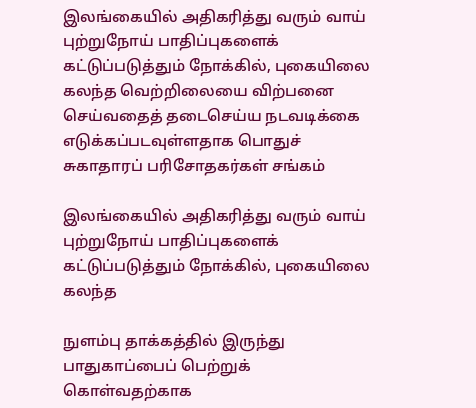இலங்கையில் அதிகரித்து வரும் வாய் புற்றுநோய் பாதிப்புகளைக் கட்டுப்படுத்தும் நோக்கில், புகையிலை கலந்த வெற்றிலையை விற்பனை செய்வதைத் தடைசெய்ய நடவடிக்கை எடுக்கப்படவுள்ளதாக பொதுச் சுகாதாரப் பரிசோதகர்கள் சங்கம்

இலங்கையில் அதிகரித்து வரும் வாய் புற்றுநோய் பாதிப்புகளைக் கட்டுப்படுத்தும் நோக்கில், புகையிலை கலந்த

நுளம்பு தாக்கத்தில் இருந்து பாதுகாப்பைப் பெற்றுக் கொள்வதற்காக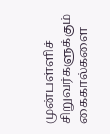முன்பள்ளிச் சிறுவர்களுக்கும் கைகால்களை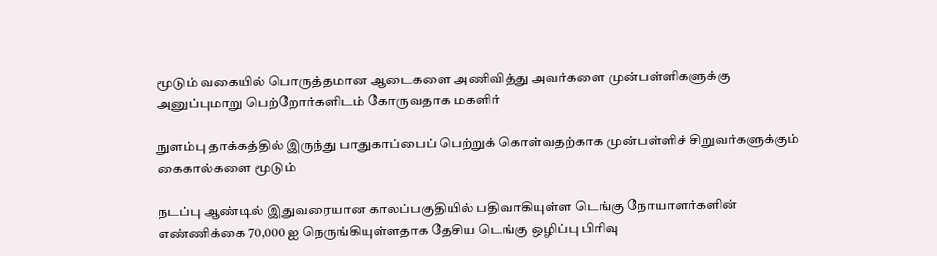மூடும் வகையில் பொருத்தமான ஆடைகளை அணிவித்து அவர்களை முன்பள்ளிகளுக்கு அனுப்புமாறு பெற்றோர்களிடம் கோருவதாக மகளிர்

நுளம்பு தாக்கத்தில் இருந்து பாதுகாப்பைப் பெற்றுக் கொள்வதற்காக முன்பள்ளிச் சிறுவர்களுக்கும் கைகால்களை மூடும்

நடப்பு ஆண்டில் இதுவரையான காலப்பகுதியில் பதிவாகியுள்ள டெங்கு நோயாளர்களின் எண்ணிக்கை 70,000 ஐ நெருங்கியுள்ளதாக தேசிய டெங்கு ஒழிப்பு பிரிவு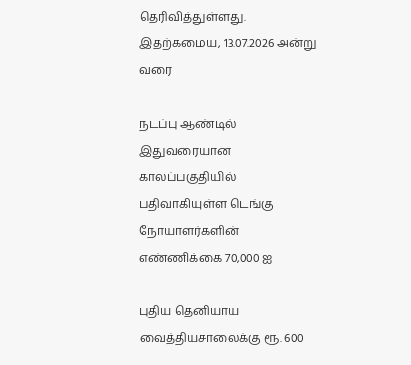தெரிவித்துள்ளது. இதற்கமைய, 13.07.2026 அன்று வரை

நடப்பு ஆண்டில் இதுவரையான காலப்பகுதியில் பதிவாகியுள்ள டெங்கு நோயாளர்களின் எண்ணிக்கை 70,000 ஐ

புதிய தெனியாய வைத்தியசாலைக்கு ரூ. 600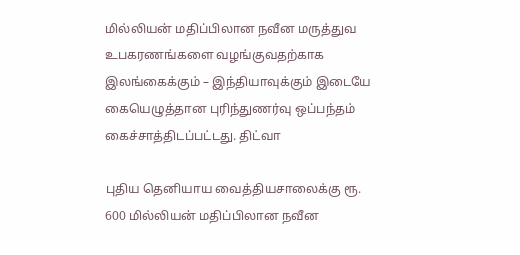மில்லியன் மதிப்பிலான நவீன மருத்துவ உபகரணங்களை வழங்குவதற்காக இலங்கைக்கும் – இந்தியாவுக்கும் இடையே கையெழுத்தான புரிந்துணர்வு ஒப்பந்தம் கைச்சாத்திடப்பட்டது. திட்வா

புதிய தெனியாய வைத்தியசாலைக்கு ரூ. 600 மில்லியன் மதிப்பிலான நவீன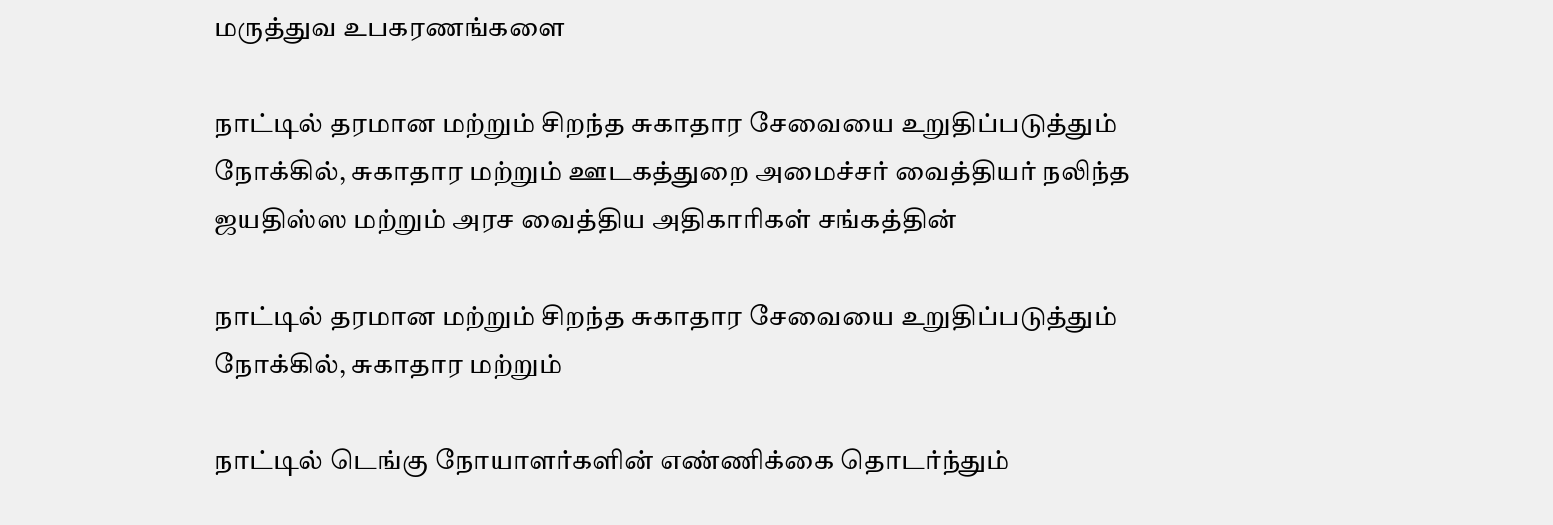மருத்துவ உபகரணங்களை

நாட்டில் தரமான மற்றும் சிறந்த சுகாதார சேவையை உறுதிப்படுத்தும் நோக்கில், சுகாதார மற்றும் ஊடகத்துறை அமைச்சர் வைத்தியர் நலிந்த ஜயதிஸ்ஸ மற்றும் அரச வைத்திய அதிகாரிகள் சங்கத்தின்

நாட்டில் தரமான மற்றும் சிறந்த சுகாதார சேவையை உறுதிப்படுத்தும் நோக்கில், சுகாதார மற்றும்

நாட்டில் டெங்கு நோயாளர்களின் எண்ணிக்கை தொடர்ந்தும்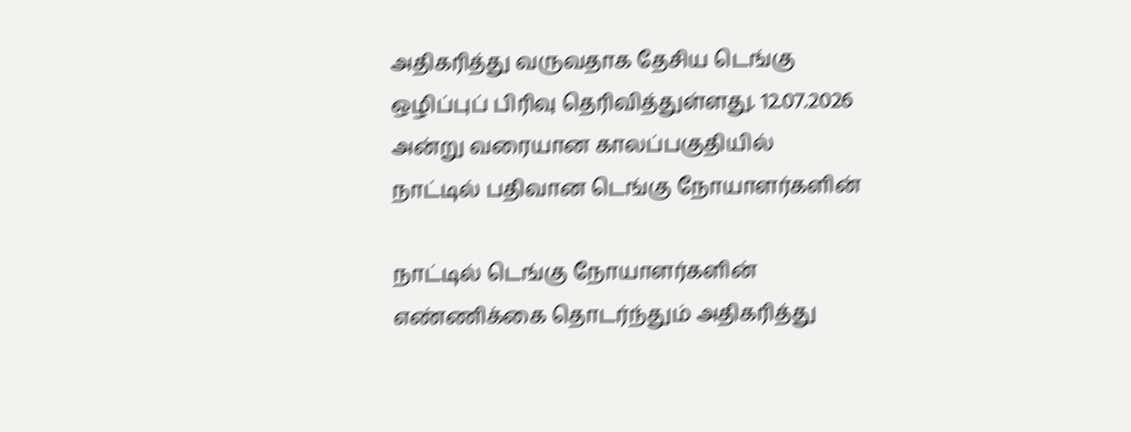அதிகரித்து வருவதாக தேசிய டெங்கு ஒழிப்புப் பிரிவு தெரிவித்துள்ளது. 12.07.2026 அன்று வரையான காலப்பகுதியில் நாட்டில் பதிவான டெங்கு நோயாளர்களின்

நாட்டில் டெங்கு நோயாளர்களின் எண்ணிக்கை தொடர்ந்தும் அதிகரித்து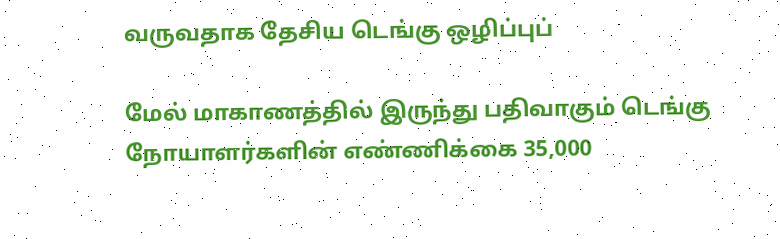வருவதாக தேசிய டெங்கு ஒழிப்புப்

மேல் மாகாணத்தில் இருந்து பதிவாகும் டெங்கு நோயாளர்களின் எண்ணிக்கை 35,000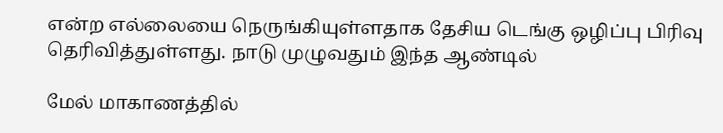என்ற எல்லையை நெருங்கியுள்ளதாக தேசிய டெங்கு ஒழிப்பு பிரிவு தெரிவித்துள்ளது. நாடு முழுவதும் இந்த ஆண்டில்

மேல் மாகாணத்தில்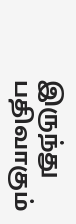இருந்து பதிவாகும்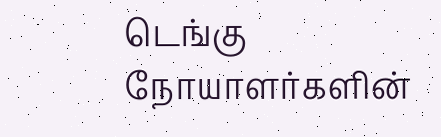டெங்கு நோயாளர்களின்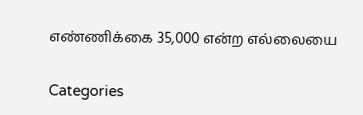எண்ணிக்கை 35,000 என்ற எல்லையை

Categories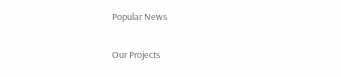Popular News

Our Projects